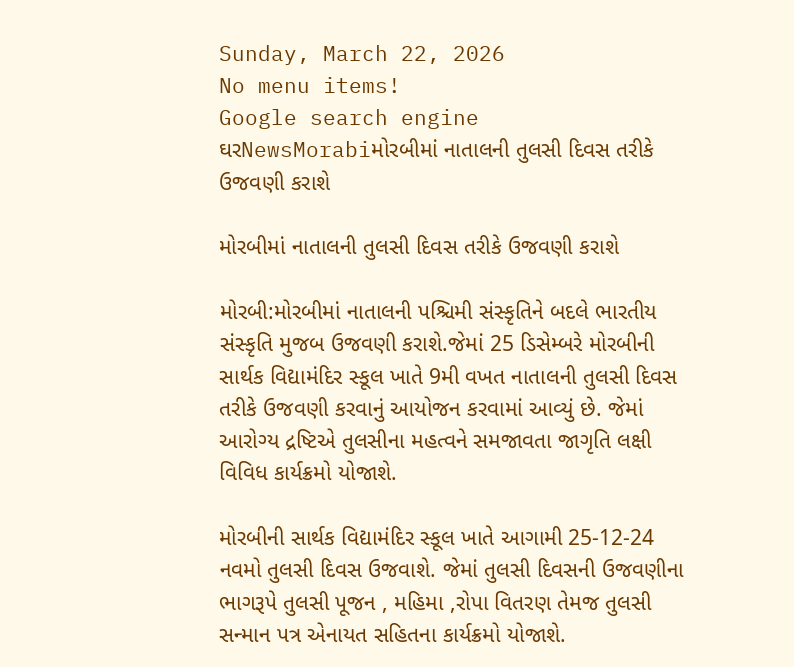Sunday, March 22, 2026
No menu items!
Google search engine
ઘરNewsMorabiમોરબીમાં નાતાલની તુલસી દિવસ તરીકે ઉજવણી કરાશે

મોરબીમાં નાતાલની તુલસી દિવસ તરીકે ઉજવણી કરાશે

મોરબી:મોરબીમાં નાતાલની પશ્ચિમી સંસ્કૃતિને બદલે ભારતીય સંસ્કૃતિ મુજબ ઉજવણી કરાશે.જેમાં 25 ડિસેમ્બરે મોરબીની સાર્થક વિદ્યામંદિર સ્કૂલ ખાતે 9મી વખત નાતાલની તુલસી દિવસ તરીકે ઉજવણી કરવાનું આયોજન કરવામાં આવ્યું છે. જેમાં આરોગ્ય દ્રષ્ટિએ તુલસીના મહત્વને સમજાવતા જાગૃતિ લક્ષી વિવિધ કાર્યક્રમો યોજાશે.

મોરબીની સાર્થક વિદ્યામંદિર સ્કૂલ ખાતે આગામી 25-12-24 નવમો તુલસી દિવસ ઉજવાશે. જેમાં તુલસી દિવસની ઉજવણીના ભાગરૂપે તુલસી પૂજન , મહિમા ,રોપા વિતરણ તેમજ તુલસી સન્માન પત્ર એનાયત સહિતના કાર્યક્રમો યોજાશે.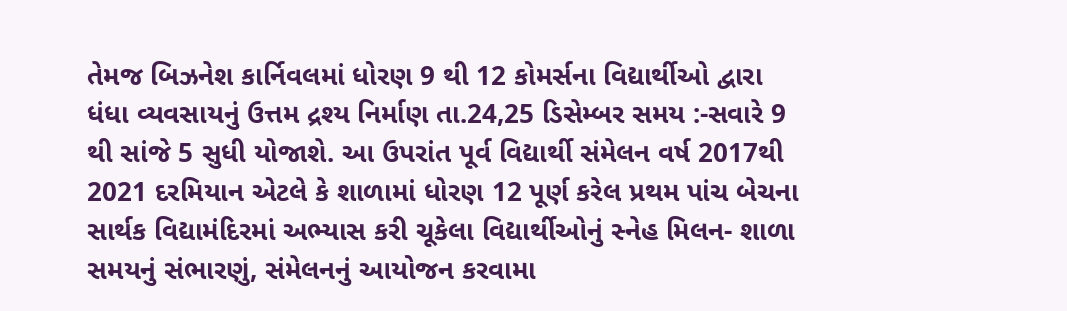તેમજ બિઝનેશ કાર્નિવલમાં ધોરણ 9 થી 12 કોમર્સના વિદ્યાર્થીઓ દ્વારા ધંધા વ્યવસાયનું ઉત્તમ દ્રશ્ય નિર્માણ તા.24,25 ડિસેમ્બર સમય :-સવારે 9 થી સાંજે 5 સુધી યોજાશે. આ ઉપરાંત પૂર્વ વિદ્યાર્થી સંમેલન વર્ષ 2017થી 2021 દરમિયાન એટલે કે શાળામાં ધોરણ 12 પૂર્ણ કરેલ પ્રથમ પાંચ બેચના સાર્થક વિદ્યામંદિરમાં અભ્યાસ કરી ચૂકેલા વિદ્યાર્થીઓનું સ્નેહ મિલન- શાળા સમયનું સંભારણું, સંમેલનનું આયોજન કરવામા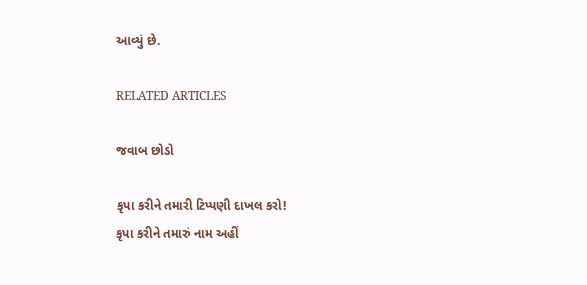આવ્યું છે.

RELATED ARTICLES

જવાબ છોડો

કૃપા કરીને તમારી ટિપ્પણી દાખલ કરો!
કૃપા કરીને તમારું નામ અહીં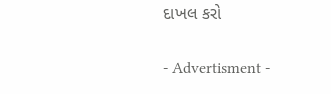દાખલ કરો

- Advertisment -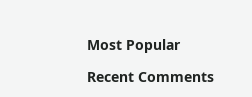Most Popular

Recent Comments